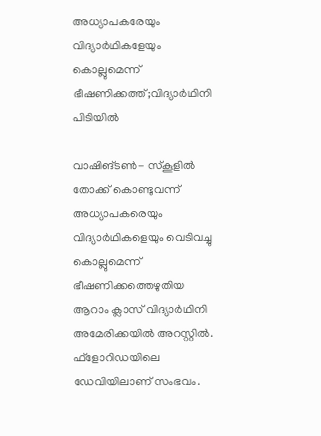അധ്യാപകരേയും വിദ്യാര്‍ഥികളേയും കൊല്ലുമെന്ന് ഭീഷണിക്കത്ത്;വിദ്യാര്‍ഥിനി പിടിയില്‍

വാഷിങ്ടണ്‍- സ്‌കൂളില്‍ തോക്ക് കൊണ്ടുവന്ന് അധ്യാപകരെയും വിദ്യാര്‍ഥികളെയും വെടിവച്ചു കൊല്ലുമെന്ന് ഭീഷണിക്കത്തെഴുതിയ ആറാം ക്ലാസ് വിദ്യാര്‍ഥിനി അമേരിക്കയില്‍ അറസ്റ്റില്‍. ഫ്‌ളോറിഡയിലെ ഡേവിയിലാണ് സംഭവം.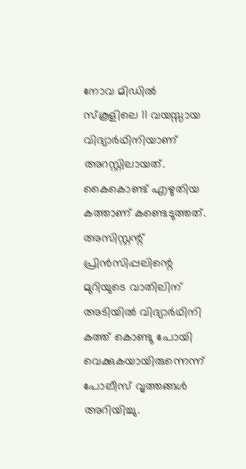നോവ മിഡില്‍ സ്‌കൂളിലെ 11 വയസ്സായ വിദ്യാര്‍ഥിനിയാണ് അറസ്റ്റിലായത്.
കൈകൊണ്ട് എഴുതിയ കത്താണ് കണ്ടെടുത്തത്. അസിസ്റ്റന്റ് പ്രിന്‍സിപ്പലിന്റെ മുറിയുടെ വാതിലിന് അടിയില്‍ വിദ്യാര്‍ഥിനി കത്ത് കൊണ്ടു പോയി വെക്കുകയായിരുന്നെന്ന് പോലീസ് വൃത്തങ്ങള്‍ അറിയിച്ചു.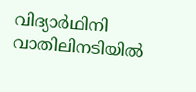വിദ്യാര്‍ഥിനി വാതിലിനടിയില്‍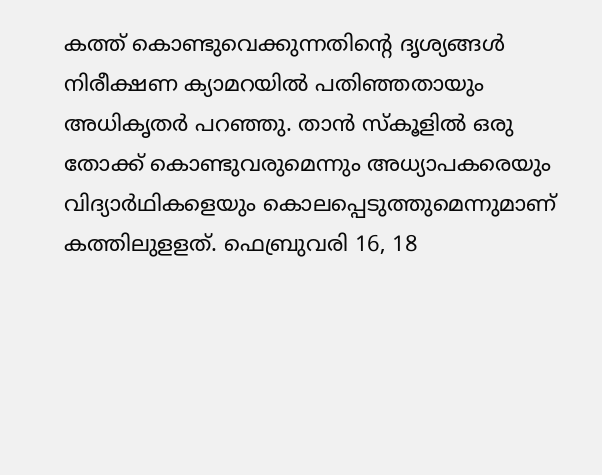കത്ത് കൊണ്ടുവെക്കുന്നതിന്റെ ദൃശ്യങ്ങള്‍ നിരീക്ഷണ ക്യാമറയില്‍ പതിഞ്ഞതായും അധികൃതര്‍ പറഞ്ഞു. താന്‍ സ്‌കൂളില്‍ ഒരു തോക്ക് കൊണ്ടുവരുമെന്നും അധ്യാപകരെയും വിദ്യാര്‍ഥികളെയും കൊലപ്പെടുത്തുമെന്നുമാണ് കത്തിലുളളത്. ഫെബ്രുവരി 16, 18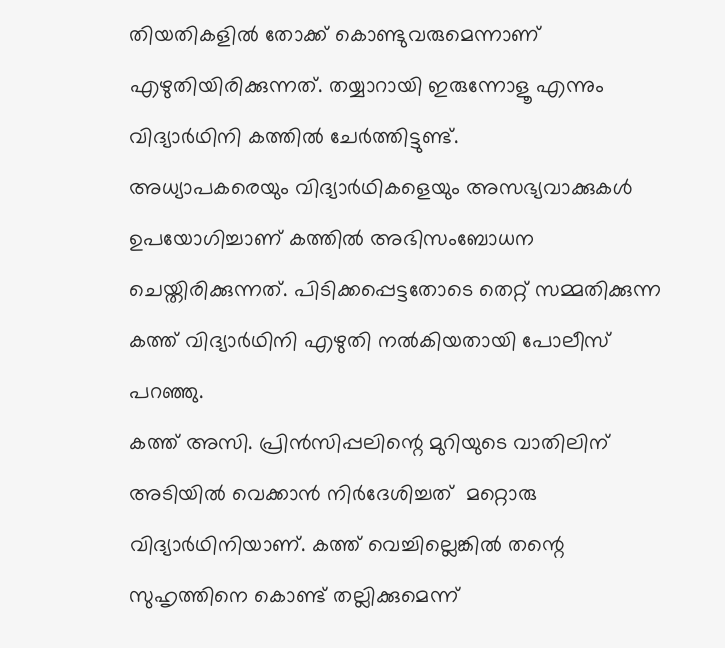തിയതികളില്‍ തോക്ക് കൊണ്ടുവരുമെന്നാണ് എഴുതിയിരിക്കുന്നത്. തയ്യാറായി ഇരുന്നോളൂ എന്നും വിദ്യാര്‍ഥിനി കത്തില്‍ ചേര്‍ത്തിട്ടുണ്ട്.
അധ്യാപകരെയും വിദ്യാര്‍ഥികളെയും അസഭ്യവാക്കുകള്‍ ഉപയോഗിച്ചാണ് കത്തില്‍ അഭിസംബോധന ചെയ്തിരിക്കുന്നത്. പിടിക്കപ്പെട്ടതോടെ തെറ്റ് സമ്മതിക്കുന്ന കത്ത് വിദ്യാര്‍ഥിനി എഴുതി നല്‍കിയതായി പോലീസ് പറഞ്ഞു.
കത്ത് അസി. പ്രിന്‍സിപ്പലിന്റെ മുറിയുടെ വാതിലിന് അടിയില്‍ വെക്കാന്‍ നിര്‍ദേശിച്ചത്  മറ്റൊരു വിദ്യാര്‍ഥിനിയാണ്. കത്ത് വെച്ചില്ലെങ്കില്‍ തന്റെ സുഹൃത്തിനെ കൊണ്ട് തല്ലിക്കുമെന്ന്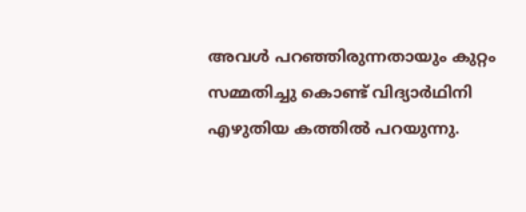അവള്‍ പറഞ്ഞിരുന്നതായും കുറ്റം സമ്മതിച്ചു കൊണ്ട് വിദ്യാര്‍ഥിനി എഴുതിയ കത്തില്‍ പറയുന്നു.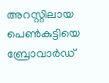അറസ്റ്റിലായ പെണ്‍കുട്ടിയെ ബ്രോവാര്‍ഡ്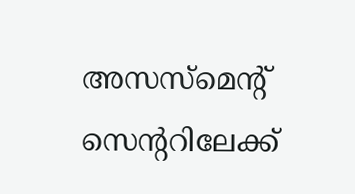അസസ്‌മെന്റ് സെന്ററിലേക്ക്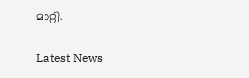മാറ്റി.

Latest News